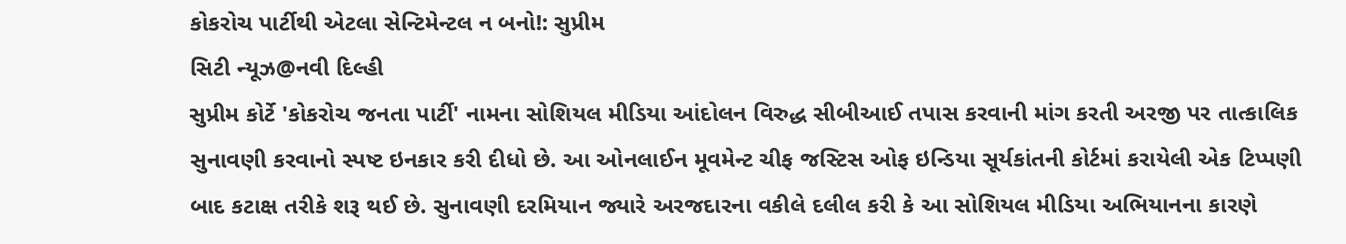કોકરોચ પાર્ટીથી એટલા સેન્ટિમેન્ટલ ન બનો!: સુપ્રીમ
સિટી ન્યૂઝ@નવી દિલ્હી
સુપ્રીમ કોર્ટે 'કોકરોચ જનતા પાર્ટી' નામના સોશિયલ મીડિયા આંદોલન વિરુદ્ધ સીબીઆઈ તપાસ કરવાની માંગ કરતી અરજી પર તાત્કાલિક સુનાવણી કરવાનો સ્પષ્ટ ઇનકાર કરી દીધો છે. આ ઓનલાઈન મૂવમેન્ટ ચીફ જસ્ટિસ ઓફ ઇન્ડિયા સૂર્યકાંતની કોર્ટમાં કરાયેલી એક ટિપ્પણી બાદ કટાક્ષ તરીકે શરૂ થઈ છે. સુનાવણી દરમિયાન જ્યારે અરજદારના વકીલે દલીલ કરી કે આ સોશિયલ મીડિયા અભિયાનના કારણે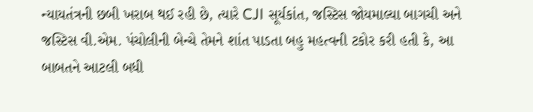ન્યાયતંત્રની છબી ખરાબ થઈ રહી છે, ત્યારે CJI સૂર્યકાંત, જસ્ટિસ જોયમાલ્યા બાગચી અને જસ્ટિસ વી.એમ. પંચોલીની બેન્ચે તેમને શાંત પાડતા બહુ મહત્વની ટકોર કરી હતી કે, આ બાબતને આટલી બધી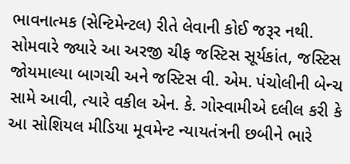ભાવનાત્મક (સેન્ટિમેન્ટલ) રીતે લેવાની કોઈ જરૂર નથી.
સોમવારે જ્યારે આ અરજી ચીફ જસ્ટિસ સૂર્યકાંત, જસ્ટિસ જોયમાલ્યા બાગચી અને જસ્ટિસ વી. એમ. પંચોલીની બેન્ચ સામે આવી, ત્યારે વકીલ એન. કે. ગોસ્વામીએ દલીલ કરી કે આ સોશિયલ મીડિયા મૂવમેન્ટ ન્યાયતંત્રની છબીને ભારે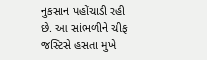નુકસાન પહોંચાડી રહી છે. આ સાંભળીને ચીફ જસ્ટિસે હસતા મુખે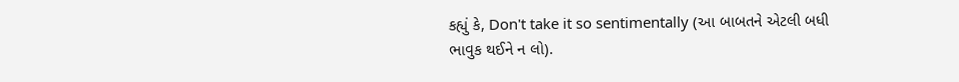કહ્યું કે, Don't take it so sentimentally (આ બાબતને એટલી બધી ભાવુક થઈને ન લો).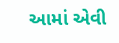આમાં એવી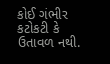કોઈ ગંભીર કટોકટી કે ઉતાવળ નથી.